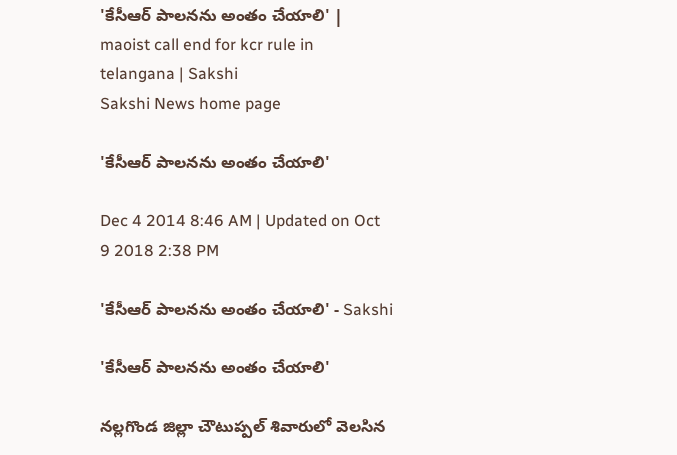'కేసీఆర్ పాలనను అంతం చేయాలి' | maoist call end for kcr rule in telangana | Sakshi
Sakshi News home page

'కేసీఆర్ పాలనను అంతం చేయాలి'

Dec 4 2014 8:46 AM | Updated on Oct 9 2018 2:38 PM

'కేసీఆర్ పాలనను అంతం చేయాలి' - Sakshi

'కేసీఆర్ పాలనను అంతం చేయాలి'

నల్లగొండ జిల్లా చౌటుప్పల్ శివారులో వెలసిన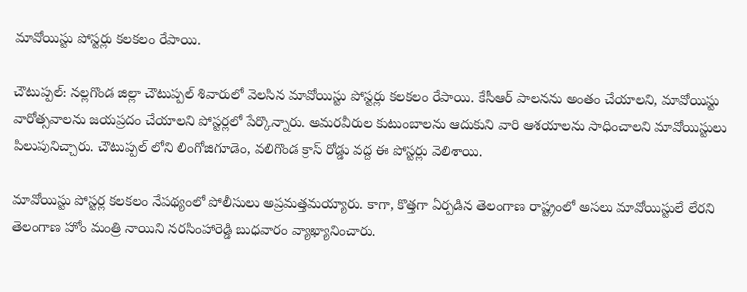మావోయిస్టు పోస్టర్లు కలకలం రేపాయి.

చౌటుప్పల్: నల్లగొండ జిల్లా చౌటుప్పల్ శివారులో వెలసిన మావోయిస్టు పోస్టర్లు కలకలం రేపాయి. కేసీఆర్ పాలనను అంతం చేయాలని, మావోయిస్టు వారోత్సవాలను జయప్రదం చేయాలని పోస్టర్లలో పేర్కొన్నారు. అమరవీరుల కుటుంబాలను ఆదుకుని వారి ఆశయాలను సాధించాలని మావోయిస్టులు పిలుపునిచ్చారు. చౌటుప్పల్ లోని లింగోజిగూడెం, వలిగొండ క్రాస్ రోడ్డు వద్ద ఈ పోస్టర్లు వెలిశాయి.

మావోయిస్టు పోస్టర్ల కలకలం నేపథ్యంలో పోలీసులు అప్రమత్తమయ్యారు. కాగా, కొత్తగా ఏర్పడిన తెలంగాణ రాష్ట్రంలో అసలు మావోయిస్టులే లేరని తెలంగాణ హోం మంత్రి నాయిని నరసింహారెడ్డి బుధవారం వ్యాఖ్యానించారు.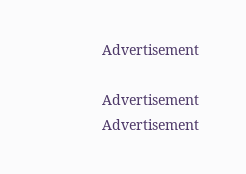Advertisement

Advertisement
Advertisement